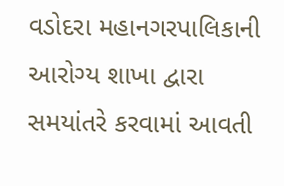વડોદરા મહાનગરપાલિકાની આરોગ્ય શાખા દ્વારા સમયાંતરે કરવામાં આવતી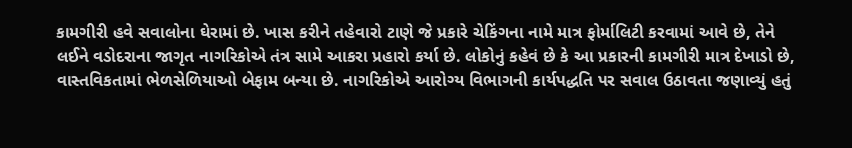કામગીરી હવે સવાલોના ઘેરામાં છે. ખાસ કરીને તહેવારો ટાણે જે પ્રકારે ચેકિંગના નામે માત્ર ફોર્માલિટી કરવામાં આવે છે, તેને લઈને વડોદરાના જાગૃત નાગરિકોએ તંત્ર સામે આકરા પ્રહારો કર્યા છે. લોકોનું કહેવં છે કે આ પ્રકારની કામગીરી માત્ર દેખાડો છે, વાસ્તવિકતામાં ભેળસેળિયાઓ બેફામ બન્યા છે. નાગરિકોએ આરોગ્ય વિભાગની કાર્યપદ્ધતિ પર સવાલ ઉઠાવતા જણાવ્યું હતું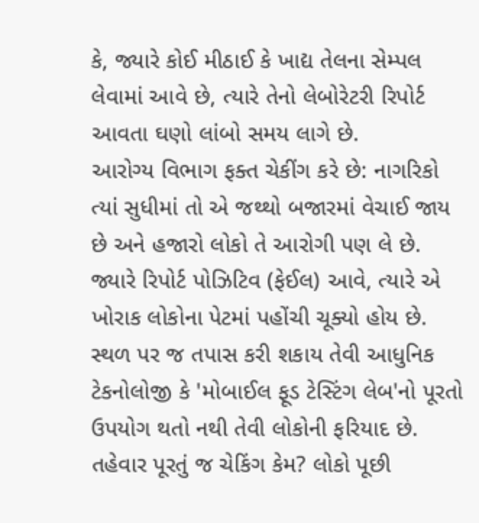કે, જ્યારે કોઈ મીઠાઈ કે ખાદ્ય તેલના સેમ્પલ લેવામાં આવે છે, ત્યારે તેનો લેબોરેટરી રિપોર્ટ આવતા ઘણો લાંબો સમય લાગે છે.
આરોગ્ય વિભાગ ફક્ત ચેકીંગ કરે છે: નાગરિકો
ત્યાં સુધીમાં તો એ જથ્થો બજારમાં વેચાઈ જાય છે અને હજારો લોકો તે આરોગી પણ લે છે. જ્યારે રિપોર્ટ પોઝિટિવ (ફેઈલ) આવે, ત્યારે એ ખોરાક લોકોના પેટમાં પહોંચી ચૂક્યો હોય છે. સ્થળ પર જ તપાસ કરી શકાય તેવી આધુનિક ટેકનોલોજી કે 'મોબાઈલ ફૂડ ટેસ્ટિંગ લેબ'નો પૂરતો ઉપયોગ થતો નથી તેવી લોકોની ફરિયાદ છે. તહેવાર પૂરતું જ ચેકિંગ કેમ? લોકો પૂછી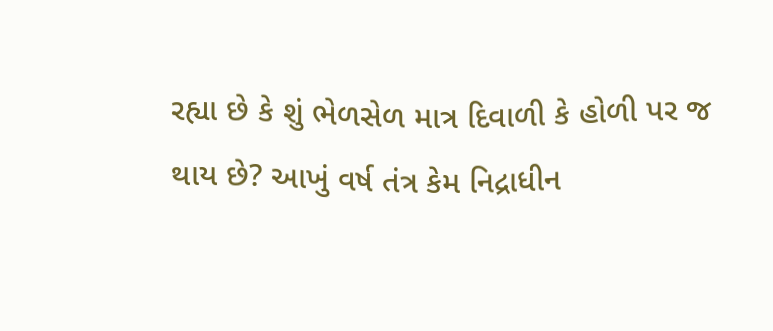રહ્યા છે કે શું ભેળસેળ માત્ર દિવાળી કે હોળી પર જ થાય છે? આખું વર્ષ તંત્ર કેમ નિદ્રાધીન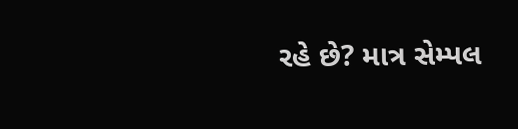રહે છે? માત્ર સેમ્પલ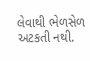લેવાથી ભેળસેળ અટકતી નથી.